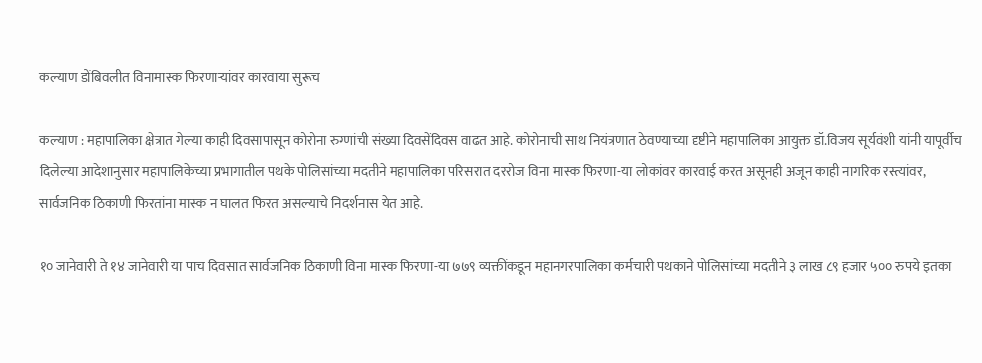कल्याण डोंबिवलीत विनामास्क फिरणाऱ्यांवर कारवाया सुरूच

कल्याण : महापालिका क्षेत्रात गेल्या काही दिवसापासून कोरोना रुग्णांची संख्या दिवसेंदिवस वाढत आहे. कोरोनाची साथ नियंत्रणात ठेवण्याच्या दृष्टीने महापालिका आयुक्त डॉ.विजय सूर्यवंशी यांनी यापूर्वीच दिलेल्या आदेशानुसार महापालिकेच्या प्रभागातील पथके पोलिसांच्या मदतीने महापालिका परिसरात दररोज विना मास्क फिरणा-या लोकांवर कारवाई करत असूनही अजून काही नागरिक रस्त्यांवर, सार्वजनिक ठिकाणी फिरतांना मास्क न घालत फिरत असल्याचे निदर्शनास येत आहे.

१० जानेवारी ते १४ जानेवारी या पाच दिवसात सार्वजनिक ठिकाणी विना मास्क फिरणा-या ७७९ व्यक्तींकडून महानगरपालिका कर्मचारी पथकाने पोलिसांच्या मदतीने ३ लाख ८९ हजार ५०० रुपये इतका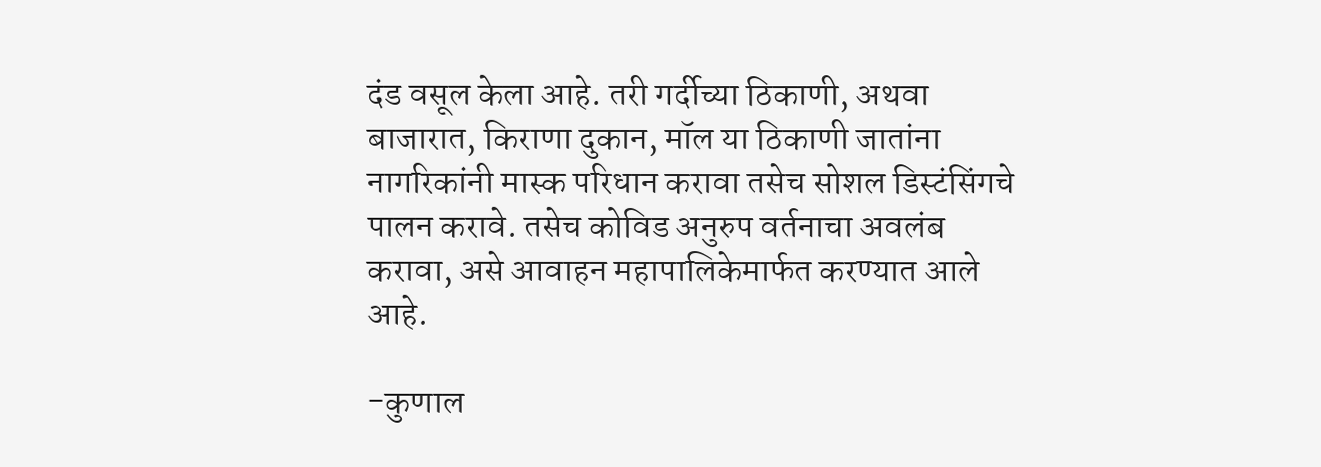दंड वसूल केला आहे. तरी गर्दीच्या ठिकाणी, अथवा बाजारात, किराणा दुकान, मॉल या ठिकाणी जातांना नागरिकांनी मास्क परिधान करावा तसेच सोशल डिस्टंसिंगचे पालन करावे. तसेच कोविड अनुरुप वर्तनाचा अवलंब करावा, असे आवाहन महापालिकेमार्फत करण्यात आले आहे.

-कुणाल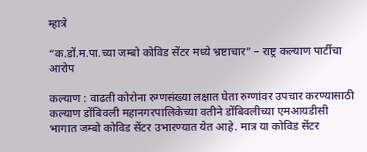म्हात्रे

“क.डों.म.पा.च्या जम्बो कोविड सेंटर मध्ये भ्रष्टाचार” – राष्ट्र कल्याण पार्टीचा आरोप

कल्याण : वाढती कोरोना रुग्णसंख्या लक्षात घेता रुग्णांवर उपचार करण्यासाठी कल्याण डोंबिवली महानगरपालिकेच्या वतीने डोंबिवलीच्या एमआयडीसी भागात जम्बो कोविड सेंटर उभारण्यात येत आहे. मात्र या कोविड सेंटर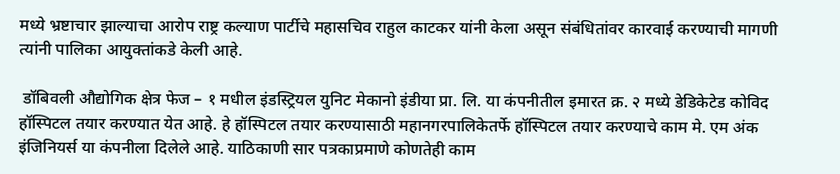मध्ये भ्रष्टाचार झाल्याचा आरोप राष्ट्र कल्याण पार्टीचे महासचिव राहुल काटकर यांनी केला असून संबंधितांवर कारवाई करण्याची मागणी त्यांनी पालिका आयुक्तांकडे केली आहे.

 डॉबिवली औद्योगिक क्षेत्र फेज – १ मधील इंडस्ट्रियल युनिट मेकानो इंडीया प्रा. लि. या कंपनीतील इमारत क्र. २ मध्ये डेडिकेटेड कोविद हॉस्पिटल तयार करण्यात येत आहे. हे हॉस्पिटल तयार करण्यासाठी महानगरपालिकेतर्फे हॉस्पिटल तयार करण्याचे काम मे. एम अंक इंजिनियर्स या कंपनीला दिलेले आहे. याठिकाणी सार पत्रकाप्रमाणे कोणतेही काम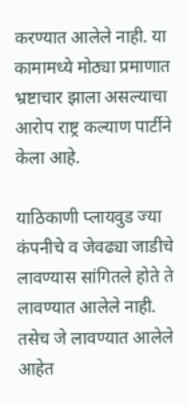करण्यात आलेले नाही. या कामामध्ये मोठ्या प्रमाणात भ्रष्टाचार झाला असल्याचा आरोप राष्ट्र कल्याण पार्टीने केला आहे.

याठिकाणी प्लायवुड ज्या कंपनीचे व जेवढ्या जाडीचे लावण्यास सांगितले होते ते लावण्यात आलेले नाही. तसेच जे लावण्यात आलेले आहेत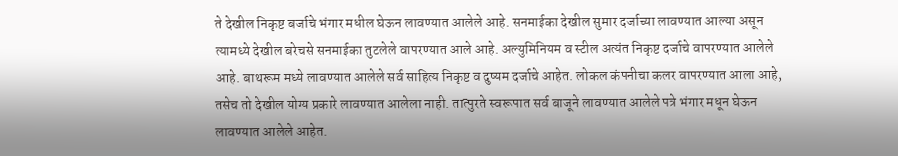ते देखील निकृष्ट बर्जाचे भंगार मधील घेऊन लावण्यात आलेले आहे. सनमाईका देखील सुमार दर्जाच्या लावण्यात आल्या असून त्यामध्ये देखील बरेचसे सनमाईका तुटलेले वापरण्यात आले आहे. अल्युमिनियम व स्टील अत्यंत निकृष्ट दर्जाचे वापरण्यात आलेले आहे. बाथरूम मध्ये लावण्यात आलेले सर्व साहित्य निकृष्ट व दुष्यम दर्जाचे आहेत. लोकल कंपनीचा कलर वापरण्यात आला आहे, तसेच तो देखील योग्य प्रकारे लावण्यात आलेला नाही. तात्पुरते स्वरूपात सर्व बाजूने लावण्यात आलेले पत्रे भंगार मधून घेऊन लावण्यात आलेले आहेत.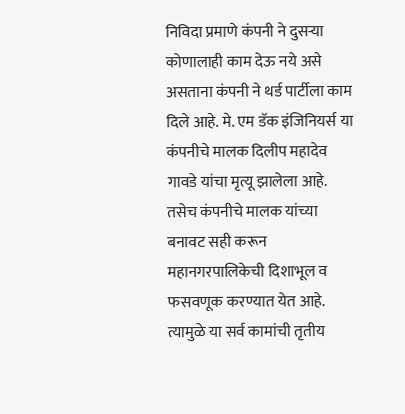निविदा प्रमाणे कंपनी ने दुसऱ्या कोणालाही काम देऊ नये असे असताना कंपनी ने थर्ड पार्टीला काम दिले आहे. मे. एम डॅक इंजिनियर्स या कंपनीचे मालक दिलीप महादेव गावडे यांचा मृत्यू झालेला आहे. तसेच कंपनीचे मालक यांच्या बनावट सही करून महानगरपालिकेची दिशाभूल व फसवणूक करण्यात येत आहे. त्यामुळे या सर्व कामांची तृतीय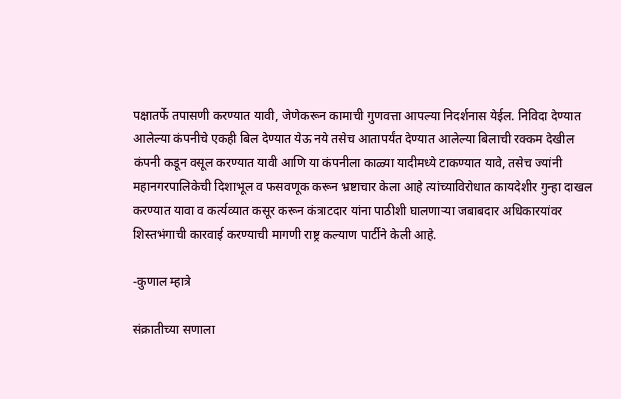पक्षातर्फे तपासणी करण्यात यावी, जेणेकरून कामाची गुणवत्ता आपल्या निदर्शनास येईल. निविदा देण्यात आलेल्या कंपनीचे एकही बिल देण्यात येऊ नये तसेच आतापर्यंत देण्यात आलेल्या बिलाची रक्कम देखील कंपनी कडून वसूल करण्यात यावी आणि या कंपनीला काळ्या यादीमध्ये टाकण्यात यावे, तसेच ज्यांनी महानगरपालिकेची दिशाभूल व फसवणूक करून भ्रष्टाचार केला आहे त्यांच्याविरोधात कायदेशीर गुन्हा दाखल करण्यात यावा व कर्त्यव्यात कसूर करून कंत्राटदार यांना पाठीशी घालणाऱ्या जबाबदार अधिकारयांवर शिस्तभंगाची कारवाई करण्याची मागणी राष्ट्र कल्याण पार्टीने केली आहे.

-कुणाल म्हात्रे

संक्रातीच्या सणाला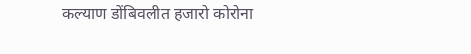कल्याण डोंबिवलीत हजारो कोरोना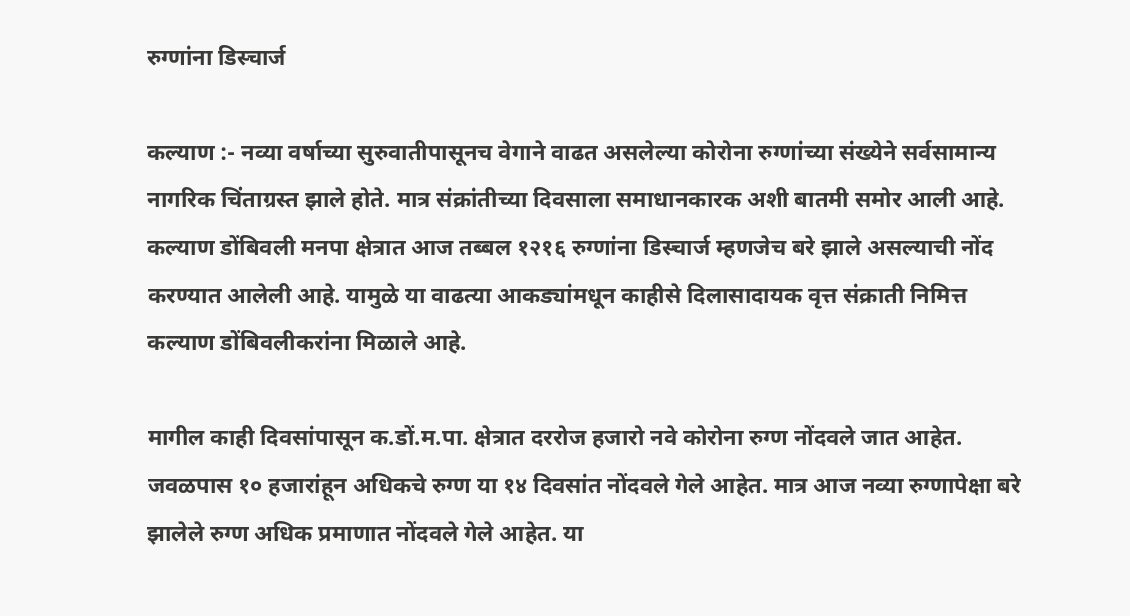रुग्णांना डिस्चार्ज

कल्याण :- नव्या वर्षाच्या सुरुवातीपासूनच वेगाने वाढत असलेल्या कोरोना रुग्णांच्या संख्येने सर्वसामान्य नागरिक चिंताग्रस्त झाले होते. मात्र संक्रांतीच्या दिवसाला समाधानकारक अशी बातमी समोर आली आहे. कल्याण डोंबिवली मनपा क्षेत्रात आज तब्बल १२१६ रुग्णांना डिस्चार्ज म्हणजेच बरे झाले असल्याची नोंद करण्यात आलेली आहे. यामुळे या वाढत्या आकड्यांमधून काहीसे दिलासादायक वृत्त संक्राती निमित्त कल्याण डोंबिवलीकरांना मिळाले आहे.

मागील काही दिवसांपासून क.डों.म.पा. क्षेत्रात दररोज हजारो नवे कोरोना रुग्ण नोंदवले जात आहेत. जवळपास १० हजारांहून अधिकचे रुग्ण या १४ दिवसांत नोंदवले गेले आहेत. मात्र आज नव्या रुग्णापेक्षा बरे झालेले रुग्ण अधिक प्रमाणात नोंदवले गेले आहेत. या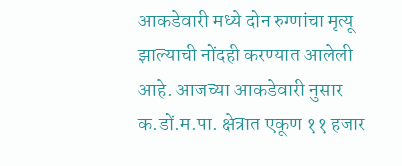आकडेवारी मध्ये दोन रुग्णांचा मृत्यू झाल्याची नोंदही करण्यात आलेली आहे. आजच्या आकडेवारी नुसार क.डों.म.पा. क्षेत्रात एकूण ११ हजार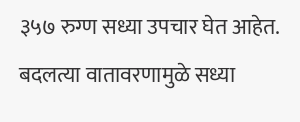३५७ रुग्ण सध्या उपचार घेत आहेत. बदलत्या वातावरणामुळे सध्या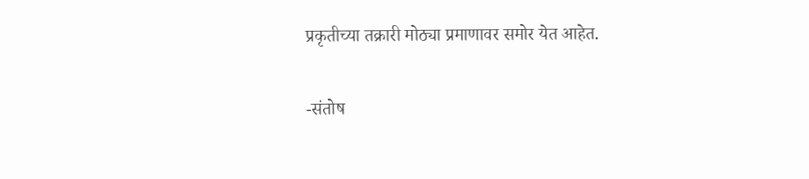प्रकृतीच्या तक्रारी मोठ्या प्रमाणावर समोर येत आहेत.

-संतोष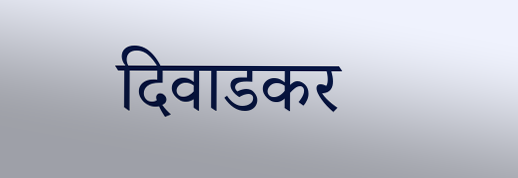दिवाडकर